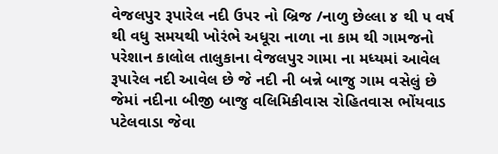વેજલપુર રૂપારેલ નદી ઉપર નો બ્રિજ /નાળુ છેલ્લા ૪ થી ૫ વર્ષ થી વધુ સમયથી ખોરંભે અધૂરા નાળા ના કામ થી ગામજનો પરેશાન કાલોલ તાલુકાના વેજલપુર ગામા ના મધ્યમાં આવેલ રૂપારેલ નદી આવેલ છે જે નદી ની બન્ને બાજુ ગામ વસેલું છે જેમાં નદીના બીજી બાજુ વલિમિકીવાસ રોહિતવાસ ભોંયવાડ પટેલવાડા જેવા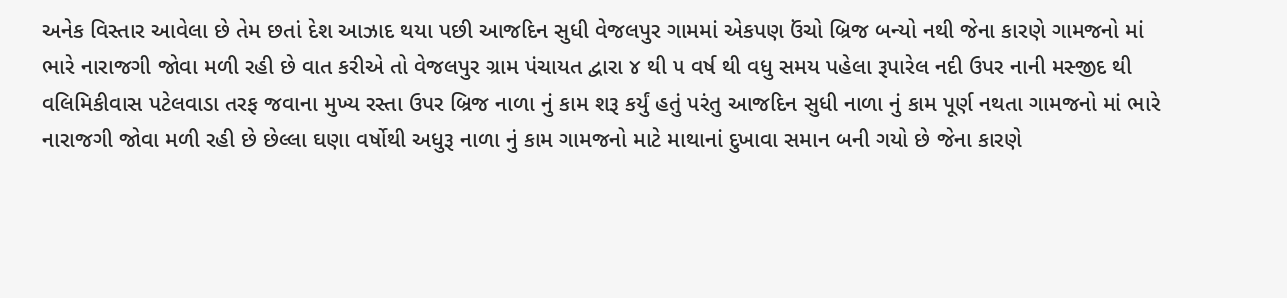અનેક વિસ્તાર આવેલા છે તેમ છતાં દેશ આઝાદ થયા પછી આજદિન સુધી વેજલપુર ગામમાં એકપણ ઉંચો બ્રિજ બન્યો નથી જેના કારણે ગામજનો માં ભારે નારાજગી જોવા મળી રહી છે વાત કરીએ તો વેજલપુર ગ્રામ પંચાયત દ્વારા ૪ થી ૫ વર્ષ થી વધુ સમય પહેલા રૂપારેલ નદી ઉપર નાની મસ્જીદ થી વલિમિકીવાસ પટેલવાડા તરફ જવાના મુખ્ય રસ્તા ઉપર બ્રિજ નાળા નું કામ શરૂ કર્યું હતું પરંતુ આજદિન સુધી નાળા નું કામ પૂર્ણ નથતા ગામજનો માં ભારે નારાજગી જોવા મળી રહી છે છેલ્લા ઘણા વર્ષોથી અધુરૂ નાળા નું કામ ગામજનો માટે માથાનાં દુખાવા સમાન બની ગયો છે જેના કારણે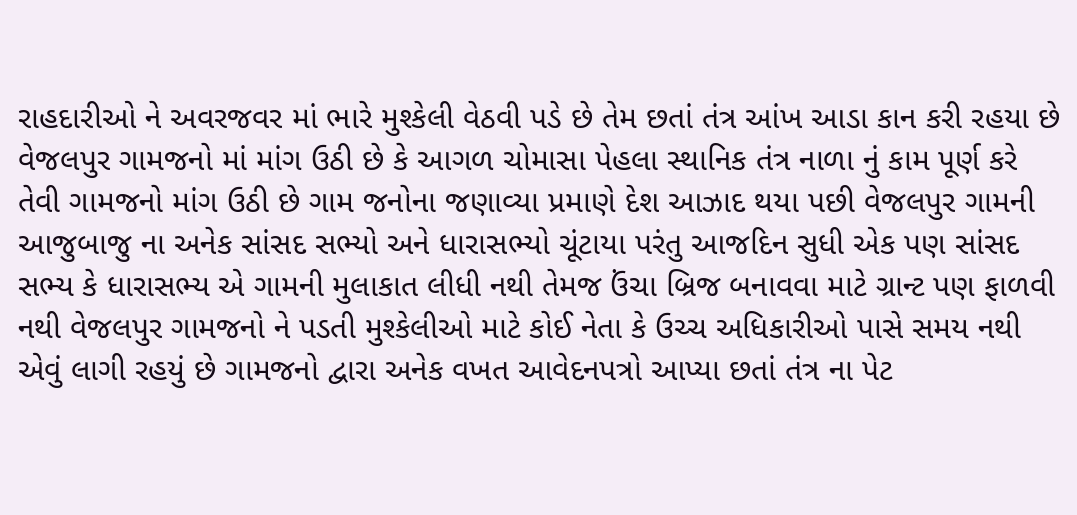રાહદારીઓ ને અવરજવર માં ભારે મુશ્કેલી વેઠવી પડે છે તેમ છતાં તંત્ર આંખ આડા કાન કરી રહયા છે વેજલપુર ગામજનો માં માંગ ઉઠી છે કે આગળ ચોમાસા પેહલા સ્થાનિક તંત્ર નાળા નું કામ પૂર્ણ કરે તેવી ગામજનો માંગ ઉઠી છે ગામ જનોના જણાવ્યા પ્રમાણે દેશ આઝાદ થયા પછી વેજલપુર ગામની આજુબાજુ ના અનેક સાંસદ સભ્યો અને ધારાસભ્યો ચૂંટાયા પરંતુ આજદિન સુધી એક પણ સાંસદ સભ્ય કે ધારાસભ્ય એ ગામની મુલાકાત લીધી નથી તેમજ ઉંચા બ્રિજ બનાવવા માટે ગ્રાન્ટ પણ ફાળવી નથી વેજલપુર ગામજનો ને પડતી મુશ્કેલીઓ માટે કોઈ નેતા કે ઉચ્ચ અધિકારીઓ પાસે સમય નથી એવું લાગી રહયું છે ગામજનો દ્વારા અનેક વખત આવેદનપત્રો આપ્યા છતાં તંત્ર ના પેટ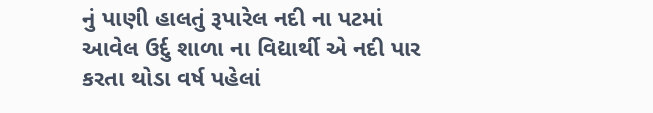નું પાણી હાલતું રૂપારેલ નદી ના પટમાં આવેલ ઉર્દુ શાળા ના વિદ્યાર્થી એ નદી પાર કરતા થોડા વર્ષ પહેલાં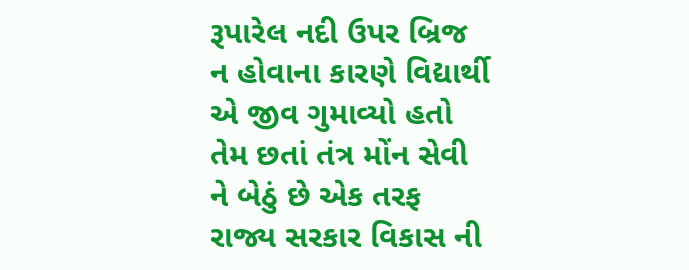રૂપારેલ નદી ઉપર બ્રિજ ન હોવાના કારણે વિદ્યાર્થી એ જીવ ગુમાવ્યો હતો તેમ છતાં તંત્ર મોંન સેવી ને બેઠું છે એક તરફ રાજ્ય સરકાર વિકાસ ની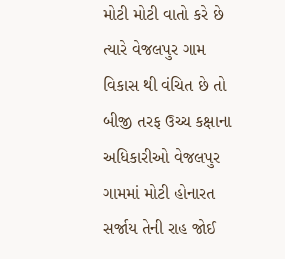મોટી મોટી વાતો કરે છે ત્યારે વેજલપુર ગામ વિકાસ થી વંચિત છે તો બીજી તરફ ઉચ્ચ કક્ષાના અધિકારીઓ વેજલપુર ગામમાં મોટી હોનારત સર્જાય તેની રાહ જોઈ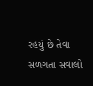રહયું છે તેવા સળગતા સવાલો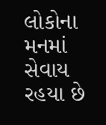લોકોના મનમાં સેવાય રહયા છે